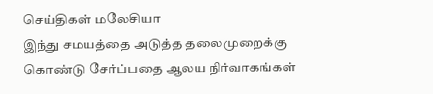செய்திகள் மலேசியா
இந்து சமயத்தை அடுத்த தலைமுறைக்கு கொண்டு சேர்ப்பதை ஆலய நிர்வாகங்கள்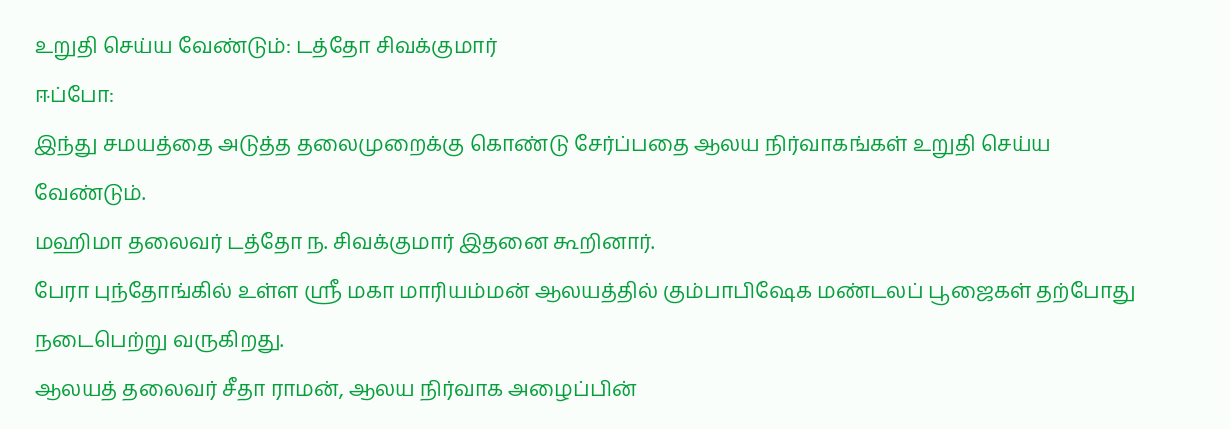உறுதி செய்ய வேண்டும்: டத்தோ சிவக்குமார்
ஈப்போ:
இந்து சமயத்தை அடுத்த தலைமுறைக்கு கொண்டு சேர்ப்பதை ஆலய நிர்வாகங்கள் உறுதி செய்ய வேண்டும்.
மஹிமா தலைவர் டத்தோ ந. சிவக்குமார் இதனை கூறினார்.
பேரா புந்தோங்கில் உள்ள ஸ்ரீ மகா மாரியம்மன் ஆலயத்தில் கும்பாபிஷேக மண்டலப் பூஜைகள் தற்போது நடைபெற்று வருகிறது.
ஆலயத் தலைவர் சீதா ராமன், ஆலய நிர்வாக அழைப்பின்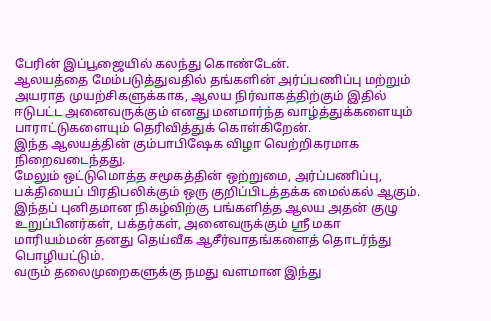பேரின் இப்பூஜையில் கலந்து கொண்டேன்.
ஆலயத்தை மேம்படுத்துவதில் தங்களின் அர்ப்பணிப்பு மற்றும் அயராத முயற்சிகளுக்காக, ஆலய நிர்வாகத்திற்கும் இதில் ஈடுபட்ட அனைவருக்கும் எனது மனமார்ந்த வாழ்த்துக்களையும் பாராட்டுகளையும் தெரிவித்துக் கொள்கிறேன்.
இந்த ஆலயத்தின் கும்பாபிஷேக விழா வெற்றிகரமாக நிறைவடைந்தது.
மேலும் ஒட்டுமொத்த சமூகத்தின் ஒற்றுமை, அர்ப்பணிப்பு, பக்தியைப் பிரதிபலிக்கும் ஒரு குறிப்பிடத்தக்க மைல்கல் ஆகும்.
இந்தப் புனிதமான நிகழ்விற்கு பங்களித்த ஆலய அதன் குழு உறுப்பினர்கள், பக்தர்கள், அனைவருக்கும் ஸ்ரீ மகா மாரியம்மன் தனது தெய்வீக ஆசீர்வாதங்களைத் தொடர்ந்து பொழியட்டும்.
வரும் தலைமுறைகளுக்கு நமது வளமான இந்து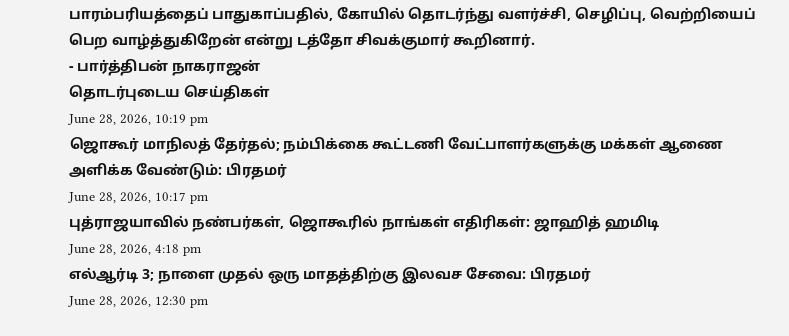பாரம்பரியத்தைப் பாதுகாப்பதில், கோயில் தொடர்ந்து வளர்ச்சி, செழிப்பு, வெற்றியைப் பெற வாழ்த்துகிறேன் என்று டத்தோ சிவக்குமார் கூறினார்.
- பார்த்திபன் நாகராஜன்
தொடர்புடைய செய்திகள்
June 28, 2026, 10:19 pm
ஜொகூர் மாநிலத் தேர்தல்; நம்பிக்கை கூட்டணி வேட்பாளர்களுக்கு மக்கள் ஆணை அளிக்க வேண்டும்: பிரதமர்
June 28, 2026, 10:17 pm
புத்ராஜயாவில் நண்பர்கள், ஜொகூரில் நாங்கள் எதிரிகள்: ஜாஹித் ஹமிடி
June 28, 2026, 4:18 pm
எல்ஆர்டி 3; நாளை முதல் ஒரு மாதத்திற்கு இலவச சேவை: பிரதமர்
June 28, 2026, 12:30 pm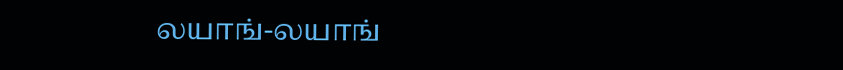லயாங்-லயாங்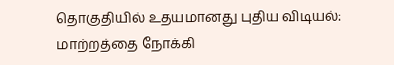தொகுதியில் உதயமானது புதிய விடியல்: மாற்றத்தை நோக்கி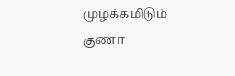முழக்கமிடும் குணா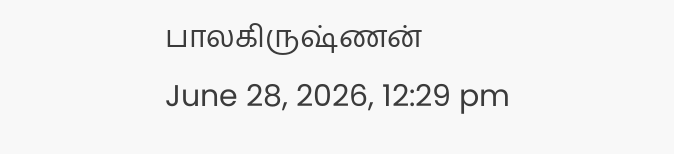பாலகிருஷ்ணன்
June 28, 2026, 12:29 pm